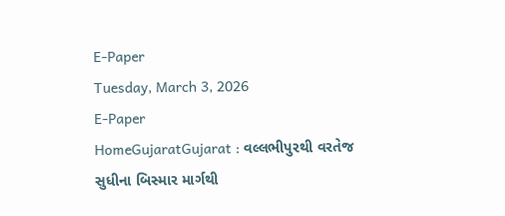E-Paper
Tuesday, March 3, 2026
E-Paper
HomeGujaratGujarat : વલ્લભીપુરથી વરતેજ સુધીના બિસ્માર માર્ગથી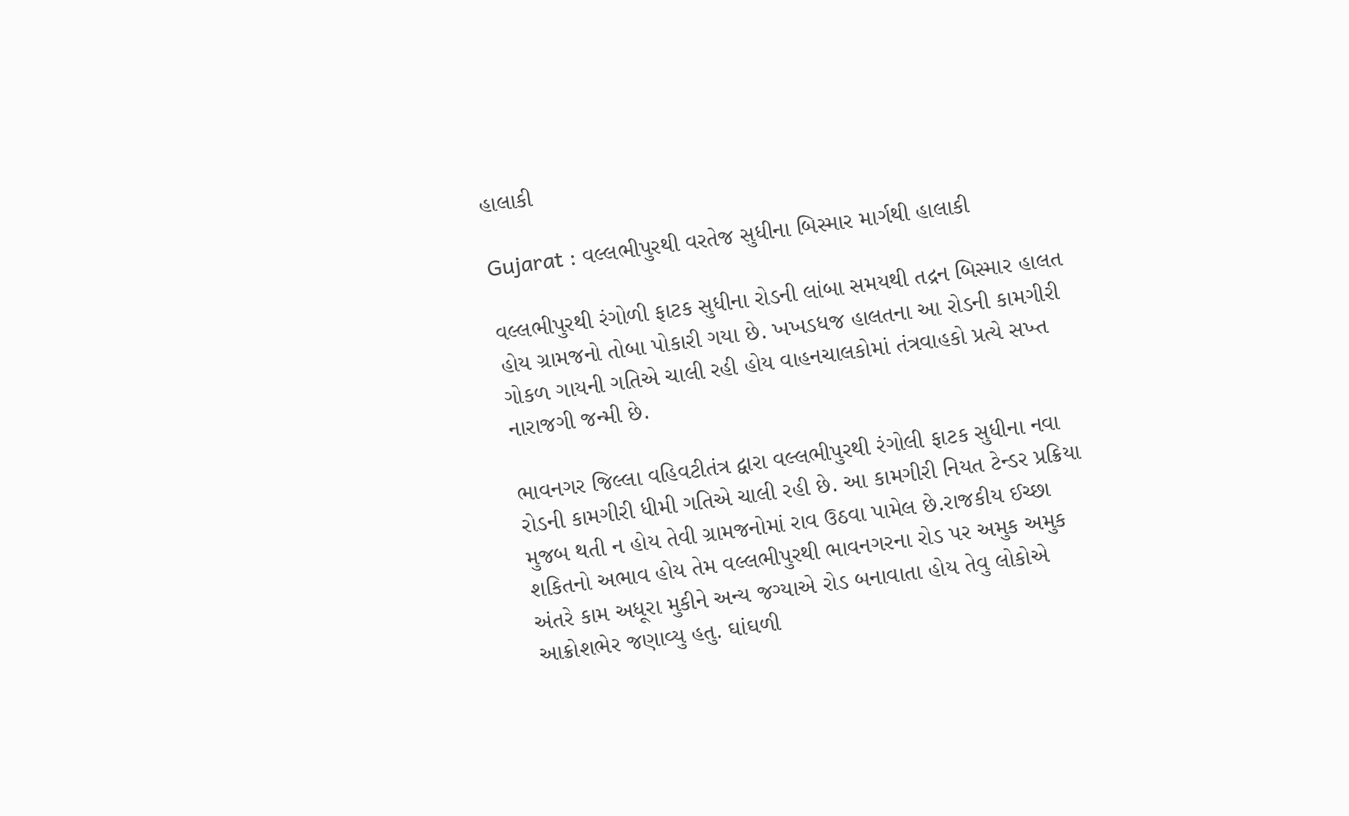હાલાકી

Gujarat : વલ્લભીપુરથી વરતેજ સુધીના બિસ્માર માર્ગથી હાલાકી

વલ્લભીપુરથી રંગોળી ફાટક સુધીના રોડની લાંબા સમયથી તદ્રન બિસ્માર હાલત હોય ગ્રામજનો તોબા પોકારી ગયા છે. ખખડધજ હાલતના આ રોડની કામગીરી ગોકળ ગાયની ગતિએ ચાલી રહી હોય વાહનચાલકોમાં તંત્રવાહકો પ્રત્યે સખ્ત નારાજગી જન્મી છે.

ભાવનગર જિલ્લા વહિવટીતંત્ર દ્વારા વલ્લભીપુરથી રંગોલી ફાટક સુધીના નવા રોડની કામગીરી ધીમી ગતિએ ચાલી રહી છે. આ કામગીરી નિયત ટેન્ડર પ્રક્રિયા મુજબ થતી ન હોય તેવી ગ્રામજનોમાં રાવ ઉઠવા પામેલ છે.રાજકીય ઈચ્છા શકિતનો અભાવ હોય તેમ વલ્લભીપુરથી ભાવનગરના રોડ પર અમુક અમુક અંતરે કામ અધૂરા મુકીને અન્ય જગ્યાએ રોડ બનાવાતા હોય તેવુ લોકોએ આક્રોશભેર જણાવ્યુ હતુ. ઘાંઘળી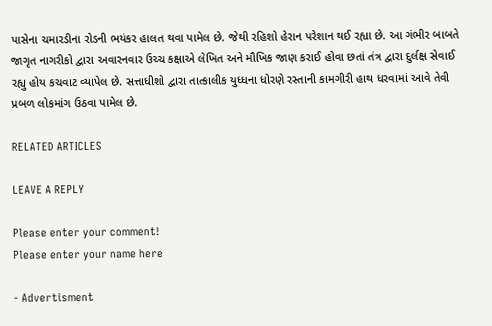પાસેના ચમારડીના રોડની ભયંકર હાલત થવા પામેલ છે. જેથી રહિશો હેરાન પરેશાન થઈ રહ્યા છે. આ ગંભીર બાબતે જાગૃત નાગરીકો દ્વારા અવારનવાર ઉચ્ચ કક્ષાએ લેખિત અને મૌખિક જાણ કરાઈ હોવા છતાં તંત્ર દ્વારા દુર્લક્ષ સેવાઈ રહ્યુ હોય કચવાટ વ્યાપેલ છે. સત્તાધીશો દ્વારા તાત્કાલીક યુધ્ધના ધોરણે રસ્તાની કામગીરી હાથ ધરવામાં આવે તેવી પ્રબળ લોકમાંગ ઉઠવા પામેલ છે.

RELATED ARTICLES

LEAVE A REPLY

Please enter your comment!
Please enter your name here

- Advertisment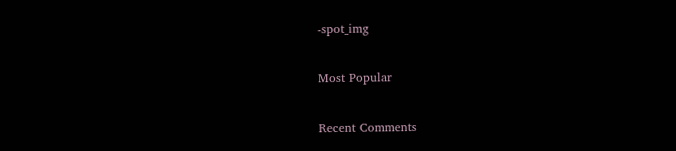-spot_img

Most Popular

Recent Comments